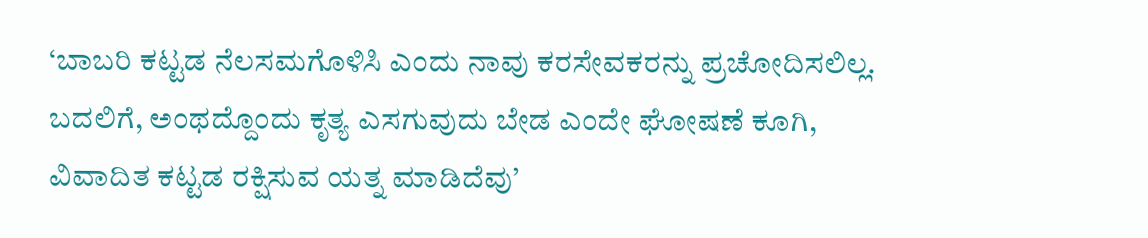‘ಬಾಬರಿ ಕಟ್ಟಡ ನೆಲಸಮಗೊಳಿಸಿ ಎಂದು ನಾವು ಕರಸೇವಕರನ್ನು ಪ್ರಚೋದಿಸಲಿಲ್ಲ. ಬದಲಿಗೆ, ಅಂಥದ್ದೊಂದು ಕೃತ್ಯ ಎಸಗುವುದು ಬೇಡ ಎಂದೇ ಘೋಷಣೆ ಕೂಗಿ, ವಿವಾದಿತ ಕಟ್ಟಡ ರಕ್ಷಿಸುವ ಯತ್ನ ಮಾಡಿದೆವು’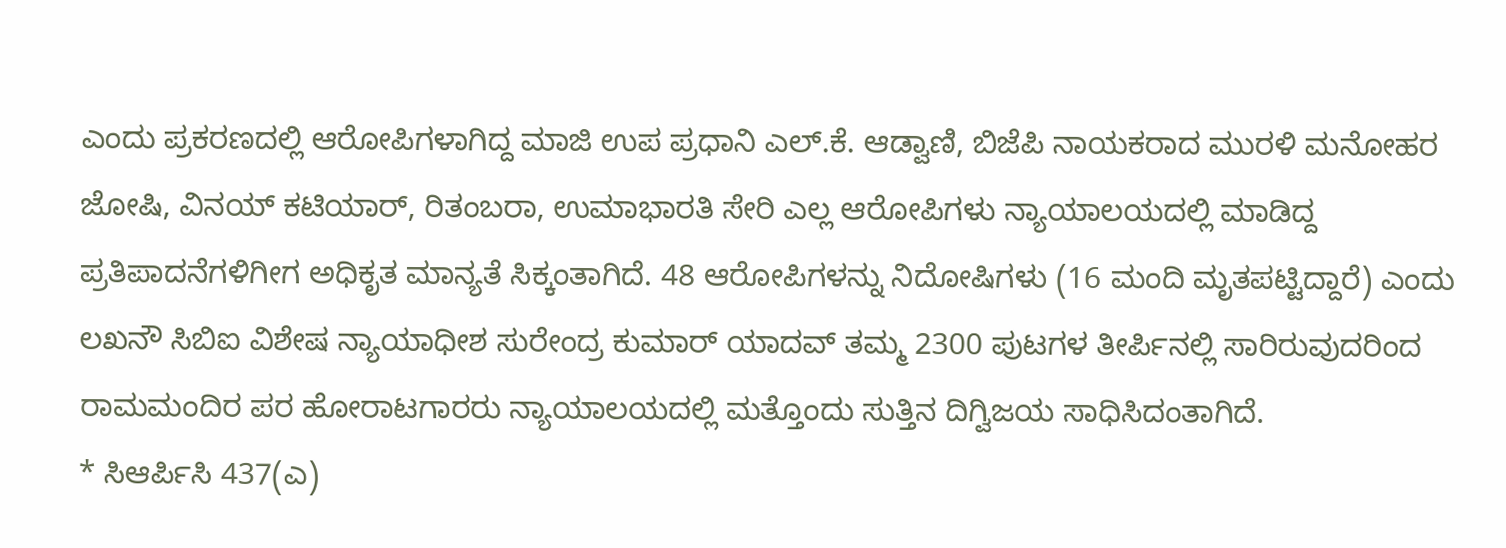ಎಂದು ಪ್ರಕರಣದಲ್ಲಿ ಆರೋಪಿಗಳಾಗಿದ್ದ ಮಾಜಿ ಉಪ ಪ್ರಧಾನಿ ಎಲ್.ಕೆ. ಆಡ್ವಾಣಿ, ಬಿಜೆಪಿ ನಾಯಕರಾದ ಮುರಳಿ ಮನೋಹರ ಜೋಷಿ, ವಿನಯ್ ಕಟಿಯಾರ್, ರಿತಂಬರಾ, ಉಮಾಭಾರತಿ ಸೇರಿ ಎಲ್ಲ ಆರೋಪಿಗಳು ನ್ಯಾಯಾಲಯದಲ್ಲಿ ಮಾಡಿದ್ದ ಪ್ರತಿಪಾದನೆಗಳಿಗೀಗ ಅಧಿಕೃತ ಮಾನ್ಯತೆ ಸಿಕ್ಕಂತಾಗಿದೆ. 48 ಆರೋಪಿಗಳನ್ನು ನಿದೋಷಿಗಳು (16 ಮಂದಿ ಮೃತಪಟ್ಟಿದ್ದಾರೆ) ಎಂದು ಲಖನೌ ಸಿಬಿಐ ವಿಶೇಷ ನ್ಯಾಯಾಧೀಶ ಸುರೇಂದ್ರ ಕುಮಾರ್ ಯಾದವ್ ತಮ್ಮ 2300 ಪುಟಗಳ ತೀರ್ಪಿನಲ್ಲಿ ಸಾರಿರುವುದರಿಂದ ರಾಮಮಂದಿರ ಪರ ಹೋರಾಟಗಾರರು ನ್ಯಾಯಾಲಯದಲ್ಲಿ ಮತ್ತೊಂದು ಸುತ್ತಿನ ದಿಗ್ವಿಜಯ ಸಾಧಿಸಿದಂತಾಗಿದೆ.
* ಸಿಆರ್ಪಿಸಿ 437(ಎ)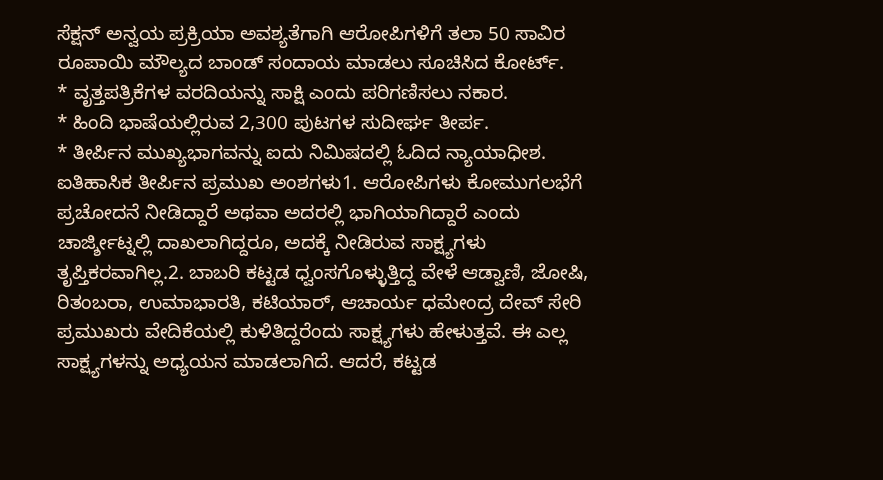ಸೆಕ್ಷನ್ ಅನ್ವಯ ಪ್ರಕ್ರಿಯಾ ಅವಶ್ಯತೆಗಾಗಿ ಆರೋಪಿಗಳಿಗೆ ತಲಾ 50 ಸಾವಿರ ರೂಪಾಯಿ ಮೌಲ್ಯದ ಬಾಂಡ್ ಸಂದಾಯ ಮಾಡಲು ಸೂಚಿಸಿದ ಕೋರ್ಟ್.
* ವೃತ್ತಪತ್ರಿಕೆಗಳ ವರದಿಯನ್ನು ಸಾಕ್ಷಿ ಎಂದು ಪರಿಗಣಿಸಲು ನಕಾರ.
* ಹಿಂದಿ ಭಾಷೆಯಲ್ಲಿರುವ 2,300 ಪುಟಗಳ ಸುದೀರ್ಘ ತೀರ್ಪ.
* ತೀರ್ಪಿನ ಮುಖ್ಯಭಾಗವನ್ನು ಐದು ನಿಮಿಷದಲ್ಲಿ ಓದಿದ ನ್ಯಾಯಾಧೀಶ.
ಐತಿಹಾಸಿಕ ತೀರ್ಪಿನ ಪ್ರಮುಖ ಅಂಶಗಳು1. ಆರೋಪಿಗಳು ಕೋಮುಗಲಭೆಗೆ ಪ್ರಚೋದನೆ ನೀಡಿದ್ದಾರೆ ಅಥವಾ ಅದರಲ್ಲಿ ಭಾಗಿಯಾಗಿದ್ದಾರೆ ಎಂದು ಚಾರ್ಜ್ಶೀಟ್ನಲ್ಲಿ ದಾಖಲಾಗಿದ್ದರೂ, ಅದಕ್ಕೆ ನೀಡಿರುವ ಸಾಕ್ಷ್ಯಗಳು ತೃಪ್ತಿಕರವಾಗಿಲ್ಲ.2. ಬಾಬರಿ ಕಟ್ಟಡ ಧ್ವಂಸಗೊಳ್ಳುತ್ತಿದ್ದ ವೇಳೆ ಆಡ್ವಾಣಿ, ಜೋಷಿ, ರಿತಂಬರಾ, ಉಮಾಭಾರತಿ, ಕಟಿಯಾರ್, ಆಚಾರ್ಯ ಧಮೇಂದ್ರ ದೇವ್ ಸೇರಿ ಪ್ರಮುಖರು ವೇದಿಕೆಯಲ್ಲಿ ಕುಳಿತಿದ್ದರೆಂದು ಸಾಕ್ಷ್ಯಗಳು ಹೇಳುತ್ತವೆ. ಈ ಎಲ್ಲ ಸಾಕ್ಷ್ಯಗಳನ್ನು ಅಧ್ಯಯನ ಮಾಡಲಾಗಿದೆ. ಆದರೆ, ಕಟ್ಟಡ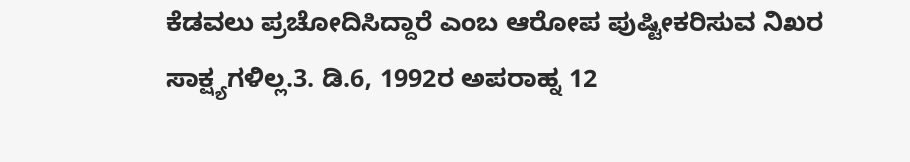ಕೆಡವಲು ಪ್ರಚೋದಿಸಿದ್ದಾರೆ ಎಂಬ ಆರೋಪ ಪುಷ್ಟೀಕರಿಸುವ ನಿಖರ ಸಾಕ್ಷ್ಯಗಳಿಲ್ಲ.3. ಡಿ.6, 1992ರ ಅಪರಾಹ್ನ 12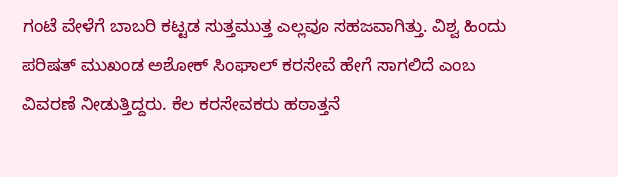ಗಂಟೆ ವೇಳೆಗೆ ಬಾಬರಿ ಕಟ್ಟಡ ಸುತ್ತಮುತ್ತ ಎಲ್ಲವೂ ಸಹಜವಾಗಿತ್ತು. ವಿಶ್ವ ಹಿಂದು ಪರಿಷತ್ ಮುಖಂಡ ಅಶೋಕ್ ಸಿಂಘಾಲ್ ಕರಸೇವೆ ಹೇಗೆ ಸಾಗಲಿದೆ ಎಂಬ ವಿವರಣೆ ನೀಡುತ್ತಿದ್ದರು. ಕೆಲ ಕರಸೇವಕರು ಹಠಾತ್ತನೆ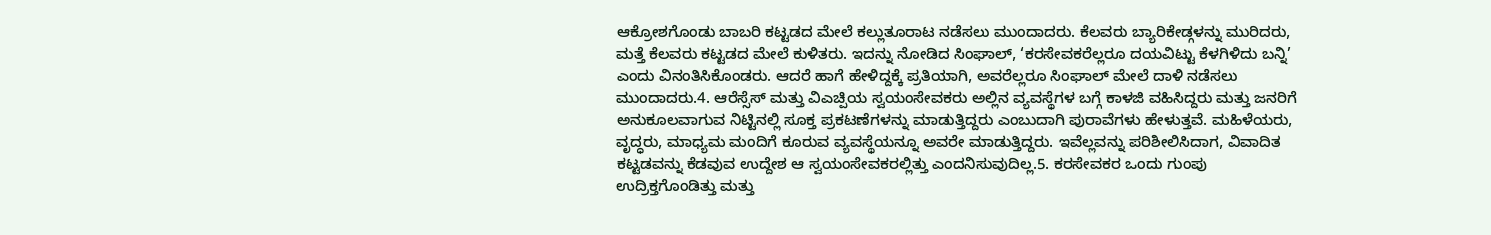ಆಕ್ರೋಶಗೊಂಡು ಬಾಬರಿ ಕಟ್ಟಡದ ಮೇಲೆ ಕಲ್ಲುತೂರಾಟ ನಡೆಸಲು ಮುಂದಾದರು. ಕೆಲವರು ಬ್ಯಾರಿಕೇಡ್ಗಳನ್ನು ಮುರಿದರು, ಮತ್ತೆ ಕೆಲವರು ಕಟ್ಟಡದ ಮೇಲೆ ಕುಳಿತರು. ಇದನ್ನು ನೋಡಿದ ಸಿಂಘಾಲ್, ‘ಕರಸೇವಕರೆಲ್ಲರೂ ದಯವಿಟ್ಟು ಕೆಳಗಿಳಿದು ಬನ್ನಿ’ ಎಂದು ವಿನಂತಿಸಿಕೊಂಡರು. ಆದರೆ ಹಾಗೆ ಹೇಳಿದ್ದಕ್ಕೆ ಪ್ರತಿಯಾಗಿ, ಅವರೆಲ್ಲರೂ ಸಿಂಘಾಲ್ ಮೇಲೆ ದಾಳಿ ನಡೆಸಲು ಮುಂದಾದರು.4. ಆರೆಸ್ಸೆಸ್ ಮತ್ತು ವಿಎಚ್ಪಿಯ ಸ್ವಯಂಸೇವಕರು ಅಲ್ಲಿನ ವ್ಯವಸ್ಥೆಗಳ ಬಗ್ಗೆ ಕಾಳಜಿ ವಹಿಸಿದ್ದರು ಮತ್ತು ಜನರಿಗೆ ಅನುಕೂಲವಾಗುವ ನಿಟ್ಟಿನಲ್ಲಿ ಸೂಕ್ತ ಪ್ರಕಟಣೆಗಳನ್ನು ಮಾಡುತ್ತಿದ್ದರು ಎಂಬುದಾಗಿ ಪುರಾವೆಗಳು ಹೇಳುತ್ತವೆ. ಮಹಿಳೆಯರು, ವೃದ್ಧರು, ಮಾಧ್ಯಮ ಮಂದಿಗೆ ಕೂರುವ ವ್ಯವಸ್ಥೆಯನ್ನೂ ಅವರೇ ಮಾಡುತ್ತಿದ್ದರು. ಇವೆಲ್ಲವನ್ನು ಪರಿಶೀಲಿಸಿದಾಗ, ವಿವಾದಿತ ಕಟ್ಟಡವನ್ನು ಕೆಡವುವ ಉದ್ದೇಶ ಆ ಸ್ವಯಂಸೇವಕರಲ್ಲಿತ್ತು ಎಂದನಿಸುವುದಿಲ್ಲ.5. ಕರಸೇವಕರ ಒಂದು ಗುಂಪು ಉದ್ರಿಕ್ತಗೊಂಡಿತ್ತು ಮತ್ತು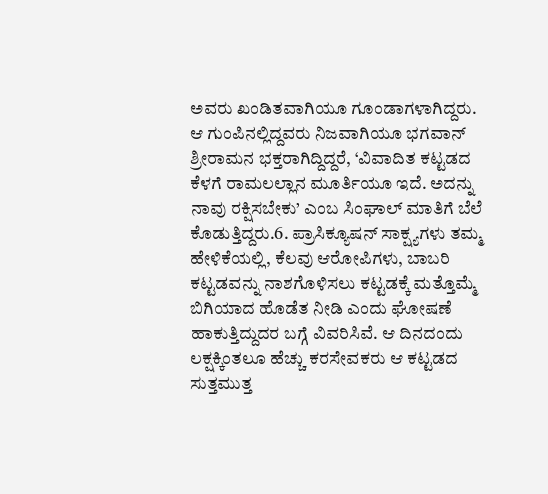ಅವರು ಖಂಡಿತವಾಗಿಯೂ ಗೂಂಡಾಗಳಾಗಿದ್ದರು. ಆ ಗುಂಪಿನಲ್ಲಿದ್ದವರು ನಿಜವಾಗಿಯೂ ಭಗವಾನ್ ಶ್ರೀರಾಮನ ಭಕ್ತರಾಗಿದ್ದಿದ್ದರೆ, ‘ವಿವಾದಿತ ಕಟ್ಟಡದ ಕೆಳಗೆ ರಾಮಲಲ್ಲಾನ ಮೂರ್ತಿಯೂ ಇದೆ. ಅದನ್ನು ನಾವು ರಕ್ಷಿಸಬೇಕು’ ಎಂಬ ಸಿಂಘಾಲ್ ಮಾತಿಗೆ ಬೆಲೆ ಕೊಡುತ್ತಿದ್ದರು.6. ಪ್ರಾಸಿಕ್ಯೂಷನ್ ಸಾಕ್ಷ್ಯಗಳು ತಮ್ಮ ಹೇಳಿಕೆಯಲ್ಲಿ, ಕೆಲವು ಆರೋಪಿಗಳು, ಬಾಬರಿ ಕಟ್ಟಡವನ್ನು ನಾಶಗೊಳಿಸಲು ಕಟ್ಟಡಕ್ಕೆ ಮತ್ತೊಮ್ಮೆ ಬಿಗಿಯಾದ ಹೊಡೆತ ನೀಡಿ ಎಂದು ಘೋಷಣೆ ಹಾಕುತ್ತಿದ್ದುದರ ಬಗ್ಗೆ ವಿವರಿಸಿವೆ. ಆ ದಿನದಂದು ಲಕ್ಷಕ್ಕಿಂತಲೂ ಹೆಚ್ಚು ಕರಸೇವಕರು ಆ ಕಟ್ಟಡದ ಸುತ್ತಮುತ್ತ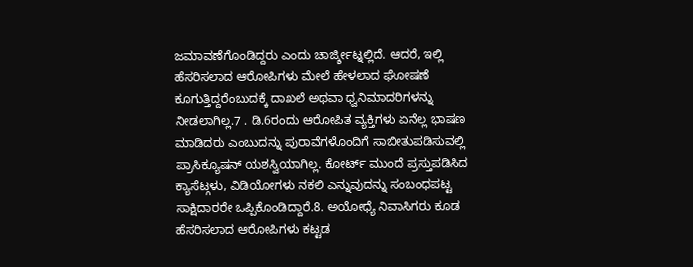ಜಮಾವಣೆಗೊಂಡಿದ್ದರು ಎಂದು ಚಾರ್ಜ್ಶೀಟ್ನಲ್ಲಿದೆ. ಆದರೆ, ಇಲ್ಲಿ ಹೆಸರಿಸಲಾದ ಆರೋಪಿಗಳು ಮೇಲೆ ಹೇಳಲಾದ ಘೋಷಣೆ ಕೂಗುತ್ತಿದ್ದರೆಂಬುದಕ್ಕೆ ದಾಖಲೆ ಅಥವಾ ಧ್ವನಿಮಾದರಿಗಳನ್ನು ನೀಡಲಾಗಿಲ್ಲ.7 . ಡಿ.6ರಂದು ಆರೋಪಿತ ವ್ಯಕ್ತಿಗಳು ಏನೆಲ್ಲ ಭಾಷಣ ಮಾಡಿದರು ಎಂಬುದನ್ನು ಪುರಾವೆಗಳೊಂದಿಗೆ ಸಾಬೀತುಪಡಿಸುವಲ್ಲಿ ಪ್ರಾಸಿಕ್ಯೂಷನ್ ಯಶಸ್ವಿಯಾಗಿಲ್ಲ. ಕೋರ್ಟ್ ಮುಂದೆ ಪ್ರಸ್ತುಪಡಿಸಿದ ಕ್ಯಾಸೆಟ್ಗಳು, ವಿಡಿಯೋಗಳು ನಕಲಿ ಎನ್ನುವುದನ್ನು ಸಂಬಂಧಪಟ್ಟ ಸಾಕ್ಷಿದಾರರೇ ಒಪ್ಪಿಕೊಂಡಿದ್ದಾರೆ.8. ಅಯೋಧ್ಯೆ ನಿವಾಸಿಗರು ಕೂಡ ಹೆಸರಿಸಲಾದ ಆರೋಪಿಗಳು ಕಟ್ಟಡ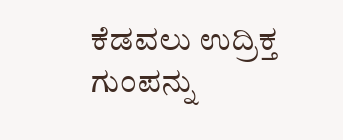ಕೆಡವಲು ಉದ್ರಿಕ್ತ ಗುಂಪನ್ನು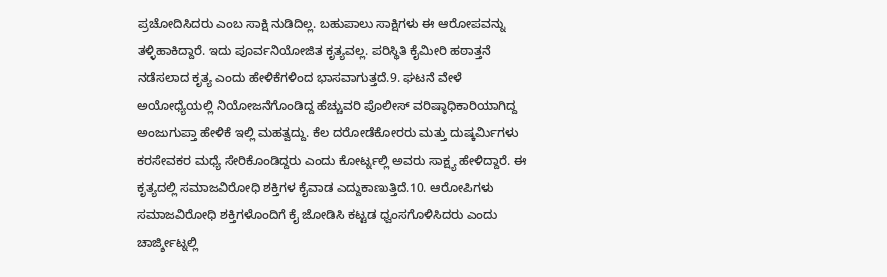ಪ್ರಚೋದಿಸಿದರು ಎಂಬ ಸಾಕ್ಷಿ ನುಡಿದಿಲ್ಲ. ಬಹುಪಾಲು ಸಾಕ್ಷಿಗಳು ಈ ಆರೋಪವನ್ನು ತಳ್ಳಿಹಾಕಿದ್ದಾರೆ. ಇದು ಪೂರ್ವನಿಯೋಜಿತ ಕೃತ್ಯವಲ್ಲ. ಪರಿಸ್ಥಿತಿ ಕೈಮೀರಿ ಹಠಾತ್ತನೆ ನಡೆಸಲಾದ ಕೃತ್ಯ ಎಂದು ಹೇಳಿಕೆಗಳಿಂದ ಭಾಸವಾಗುತ್ತದೆ.9. ಘಟನೆ ವೇಳೆ ಅಯೋಧ್ಯೆಯಲ್ಲಿ ನಿಯೋಜನೆಗೊಂಡಿದ್ದ ಹೆಚ್ಚುವರಿ ಪೊಲೀಸ್ ವರಿಷ್ಠಾಧಿಕಾರಿಯಾಗಿದ್ದ ಅಂಜುಗುಪ್ತಾ ಹೇಳಿಕೆ ಇಲ್ಲಿ ಮಹತ್ವದ್ದು. ಕೆಲ ದರೋಡೆಕೋರರು ಮತ್ತು ದುಷ್ಕರ್ವಿುಗಳು ಕರಸೇವಕರ ಮಧ್ಯೆ ಸೇರಿಕೊಂಡಿದ್ದರು ಎಂದು ಕೋರ್ಟ್ನಲ್ಲಿ ಅವರು ಸಾಕ್ಷ್ಯ ಹೇಳಿದ್ದಾರೆ. ಈ ಕೃತ್ಯದಲ್ಲಿ ಸಮಾಜವಿರೋಧಿ ಶಕ್ತಿಗಳ ಕೈವಾಡ ಎದ್ದುಕಾಣುತ್ತಿದೆ.10. ಆರೋಪಿಗಳು ಸಮಾಜವಿರೋಧಿ ಶಕ್ತಿಗಳೊಂದಿಗೆ ಕೈ ಜೋಡಿಸಿ ಕಟ್ಟಡ ಧ್ವಂಸಗೊಳಿಸಿದರು ಎಂದು ಚಾರ್ಜ್ಶೀಟ್ನಲ್ಲಿ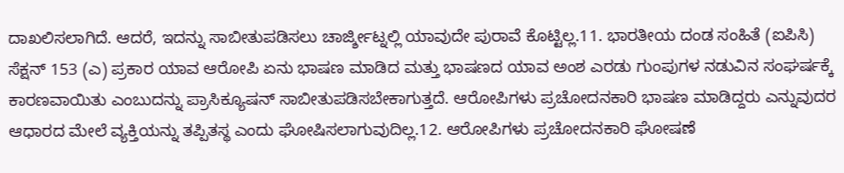ದಾಖಲಿಸಲಾಗಿದೆ. ಆದರೆ, ಇದನ್ನು ಸಾಬೀತುಪಡಿಸಲು ಚಾರ್ಜ್ಶೀಟ್ನಲ್ಲಿ ಯಾವುದೇ ಪುರಾವೆ ಕೊಟ್ಟಿಲ್ಲ.11. ಭಾರತೀಯ ದಂಡ ಸಂಹಿತೆ (ಐಪಿಸಿ) ಸೆಕ್ಷನ್ 153 (ಎ) ಪ್ರಕಾರ ಯಾವ ಆರೋಪಿ ಏನು ಭಾಷಣ ಮಾಡಿದ ಮತ್ತು ಭಾಷಣದ ಯಾವ ಅಂಶ ಎರಡು ಗುಂಪುಗಳ ನಡುವಿನ ಸಂಘರ್ಷಕ್ಕೆ ಕಾರಣವಾಯಿತು ಎಂಬುದನ್ನು ಪ್ರಾಸಿಕ್ಯೂಷನ್ ಸಾಬೀತುಪಡಿಸಬೇಕಾಗುತ್ತದೆ. ಆರೋಪಿಗಳು ಪ್ರಚೋದನಕಾರಿ ಭಾಷಣ ಮಾಡಿದ್ದರು ಎನ್ನುವುದರ ಆಧಾರದ ಮೇಲೆ ವ್ಯಕ್ತಿಯನ್ನು ತಪ್ಪಿತಸ್ಥ ಎಂದು ಘೋಷಿಸಲಾಗುವುದಿಲ್ಲ.12. ಆರೋಪಿಗಳು ಪ್ರಚೋದನಕಾರಿ ಘೋಷಣೆ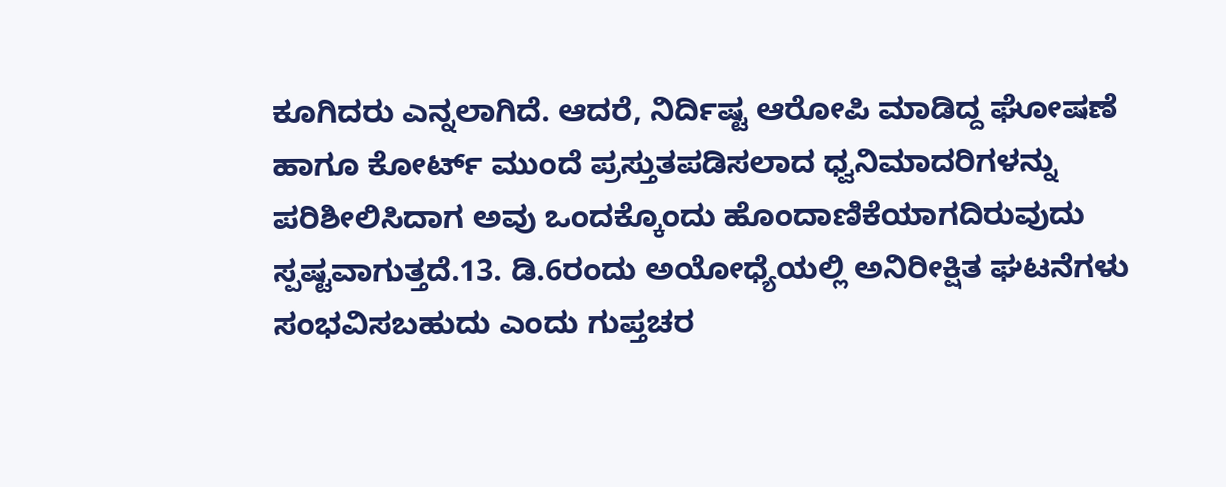ಕೂಗಿದರು ಎನ್ನಲಾಗಿದೆ. ಆದರೆ, ನಿರ್ದಿಷ್ಟ ಆರೋಪಿ ಮಾಡಿದ್ದ ಘೋಷಣೆ ಹಾಗೂ ಕೋರ್ಟ್ ಮುಂದೆ ಪ್ರಸ್ತುತಪಡಿಸಲಾದ ಧ್ವನಿಮಾದರಿಗಳನ್ನು ಪರಿಶೀಲಿಸಿದಾಗ ಅವು ಒಂದಕ್ಕೊಂದು ಹೊಂದಾಣಿಕೆಯಾಗದಿರುವುದು ಸ್ಪಷ್ಟವಾಗುತ್ತದೆ.13. ಡಿ.6ರಂದು ಅಯೋಧ್ಯೆಯಲ್ಲಿ ಅನಿರೀಕ್ಷಿತ ಘಟನೆಗಳು ಸಂಭವಿಸಬಹುದು ಎಂದು ಗುಪ್ತಚರ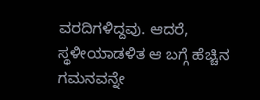ವರದಿಗಳಿದ್ದವು. ಆದರೆ, ಸ್ಥಳೀಯಾಡಳಿತ ಆ ಬಗ್ಗೆ ಹೆಚ್ಚಿನ ಗಮನವನ್ನೇ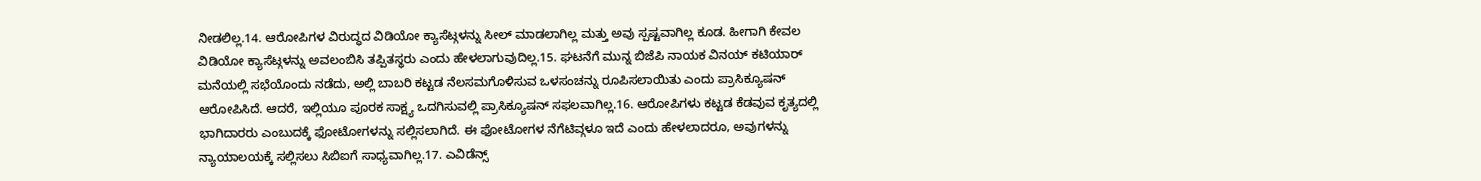ನೀಡಲಿಲ್ಲ.14. ಆರೋಪಿಗಳ ವಿರುದ್ಧದ ವಿಡಿಯೋ ಕ್ಯಾಸೆಟ್ಗಳನ್ನು ಸೀಲ್ ಮಾಡಲಾಗಿಲ್ಲ ಮತ್ತು ಅವು ಸ್ಪಷ್ಟವಾಗಿಲ್ಲ ಕೂಡ. ಹೀಗಾಗಿ ಕೇವಲ ವಿಡಿಯೋ ಕ್ಯಾಸೆಟ್ಗಳನ್ನು ಅವಲಂಬಿಸಿ ತಪ್ಪಿತಸ್ಥರು ಎಂದು ಹೇಳಲಾಗುವುದಿಲ್ಲ.15. ಘಟನೆಗೆ ಮುನ್ನ ಬಿಜೆಪಿ ನಾಯಕ ವಿನಯ್ ಕಟಿಯಾರ್ ಮನೆಯಲ್ಲಿ ಸಭೆಯೊಂದು ನಡೆದು, ಅಲ್ಲಿ ಬಾಬರಿ ಕಟ್ಟಡ ನೆಲಸಮಗೊಳಿಸುವ ಒಳಸಂಚನ್ನು ರೂಪಿಸಲಾಯಿತು ಎಂದು ಪ್ರಾಸಿಕ್ಯೂಷನ್ ಆರೋಪಿಸಿದೆ. ಆದರೆ, ಇಲ್ಲಿಯೂ ಪೂರಕ ಸಾಕ್ಷ್ಯ ಒದಗಿಸುವಲ್ಲಿ ಪ್ರಾಸಿಕ್ಯೂಷನ್ ಸಫಲವಾಗಿಲ್ಲ.16. ಆರೋಪಿಗಳು ಕಟ್ಟಡ ಕೆಡವುವ ಕೃತ್ಯದಲ್ಲಿ ಭಾಗಿದಾರರು ಎಂಬುದಕ್ಕೆ ಫೋಟೋಗಳನ್ನು ಸಲ್ಲಿಸಲಾಗಿದೆ. ಈ ಫೋಟೋಗಳ ನೆಗೆಟಿವ್ಗಳೂ ಇದೆ ಎಂದು ಹೇಳಲಾದರೂ, ಅವುಗಳನ್ನು ನ್ಯಾಯಾಲಯಕ್ಕೆ ಸಲ್ಲಿಸಲು ಸಿಬಿಐಗೆ ಸಾಧ್ಯವಾಗಿಲ್ಲ.17. ಎವಿಡೆನ್ಸ್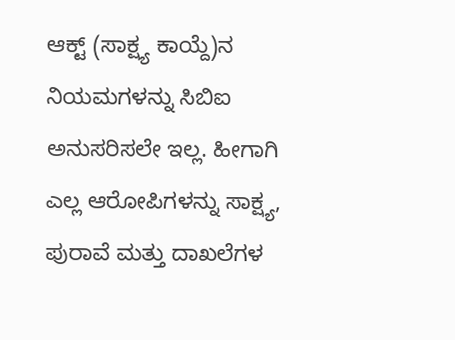ಆಕ್ಟ್ (ಸಾಕ್ಷ್ಯ ಕಾಯ್ದೆ)ನ ನಿಯಮಗಳನ್ನು ಸಿಬಿಐ ಅನುಸರಿಸಲೇ ಇಲ್ಲ. ಹೀಗಾಗಿ ಎಲ್ಲ ಆರೋಪಿಗಳನ್ನು ಸಾಕ್ಷ್ಯ, ಪುರಾವೆ ಮತ್ತು ದಾಖಲೆಗಳ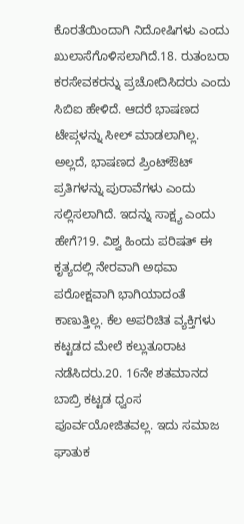ಕೊರತೆಯಿಂದಾಗಿ ನಿದೋಷಿಗಳು ಎಂದು ಖುಲಾಸೆಗೊಳಿಸಲಾಗಿದೆ.18. ರುತಂಬರಾ ಕರಸೇವಕರನ್ನು ಪ್ರಚೋದಿಸಿದರು ಎಂದು ಸಿಬಿಐ ಹೇಳಿದೆ. ಆದರೆ ಭಾಷಣದ ಟೇಪ್ಗಳನ್ನು ಸೀಲ್ ಮಾಡಲಾಗಿಲ್ಲ. ಅಲ್ಲದೆ, ಭಾಷಣದ ಪ್ರಿಂಟ್ಔಟ್ ಪ್ರತಿಗಳನ್ನು ಪುರಾವೆಗಳು ಎಂದು ಸಲ್ಲಿಸಲಾಗಿದೆ. ಇದನ್ನು ಸಾಕ್ಷ್ಯ ಎಂದು ಹೇಗೆ?19. ವಿಶ್ವ ಹಿಂದು ಪರಿಷತ್ ಈ ಕೃತ್ಯದಲ್ಲಿ ನೇರವಾಗಿ ಅಥವಾ ಪರೋಕ್ಷವಾಗಿ ಭಾಗಿಯಾದಂತೆ ಕಾಣುತ್ತಿಲ್ಲ. ಕೆಲ ಅಪರಿಚಿತ ವ್ಯಕ್ತಿಗಳು ಕಟ್ಟಡದ ಮೇಲೆ ಕಲ್ಲುತೂರಾಟ ನಡೆಸಿದರು.20. 16ನೇ ಶತಮಾನದ ಬಾಬ್ರಿ ಕಟ್ಟಡ ಧ್ವಂಸ ಪೂರ್ವಯೋಜಿತವಲ್ಲ. ಇದು ಸಮಾಜ ಘಾತುಕ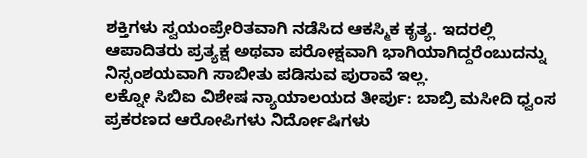ಶಕ್ತಿಗಳು ಸ್ವಯಂಪ್ರೇರಿತವಾಗಿ ನಡೆಸಿದ ಆಕಸ್ಮಿಕ ಕೃತ್ಯ. ಇದರಲ್ಲಿ ಆಪಾದಿತರು ಪ್ರತ್ಯಕ್ಷ ಅಥವಾ ಪರೋಕ್ಷವಾಗಿ ಭಾಗಿಯಾಗಿದ್ದರೆಂಬುದನ್ನು ನಿಸ್ಸಂಶಯವಾಗಿ ಸಾಬೀತು ಪಡಿಸುವ ಪುರಾವೆ ಇಲ್ಲ.
ಲಕ್ನೋ ಸಿಬಿಐ ವಿಶೇಷ ನ್ಯಾಯಾಲಯದ ತೀರ್ಪು: ಬಾಬ್ರಿ ಮಸೀದಿ ಧ್ವಂಸ ಪ್ರಕರಣದ ಆರೋಪಿಗಳು ನಿರ್ದೋಷಿಗಳು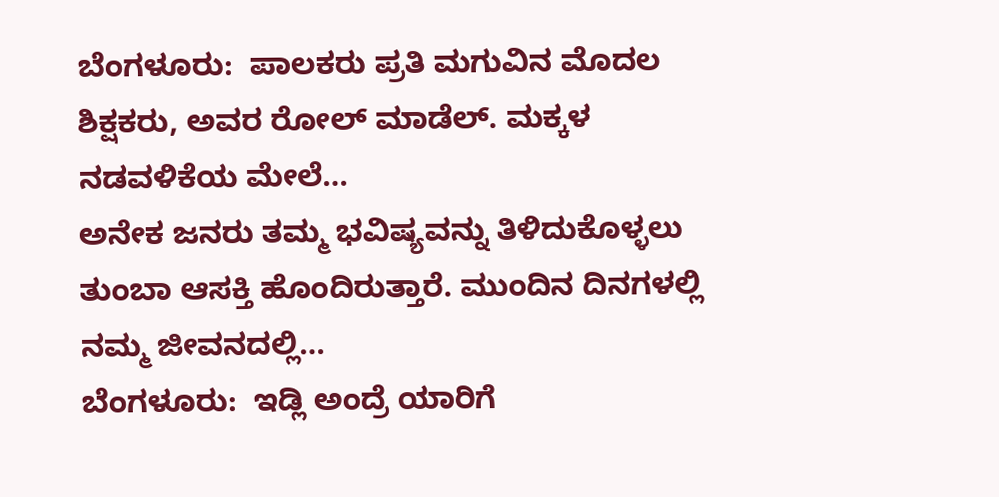ಬೆಂಗಳೂರು:  ಪಾಲಕರು ಪ್ರತಿ ಮಗುವಿನ ಮೊದಲ ಶಿಕ್ಷಕರು, ಅವರ ರೋಲ್ ಮಾಡೆಲ್. ಮಕ್ಕಳ ನಡವಳಿಕೆಯ ಮೇಲೆ…
ಅನೇಕ ಜನರು ತಮ್ಮ ಭವಿಷ್ಯವನ್ನು ತಿಳಿದುಕೊಳ್ಳಲು ತುಂಬಾ ಆಸಕ್ತಿ ಹೊಂದಿರುತ್ತಾರೆ. ಮುಂದಿನ ದಿನಗಳಲ್ಲಿ ನಮ್ಮ ಜೀವನದಲ್ಲಿ…
ಬೆಂಗಳೂರು:  ಇಡ್ಲಿ ಅಂದ್ರೆ ಯಾರಿಗೆ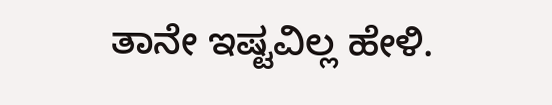ತಾನೇ ಇಷ್ಟವಿಲ್ಲ ಹೇಳಿ.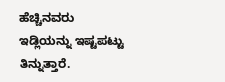ಹೆಚ್ಚಿನವರು ಇಡ್ಲಿಯನ್ನು ಇಷ್ಟಪಟ್ಟು ತಿನ್ನುತ್ತಾರೆ.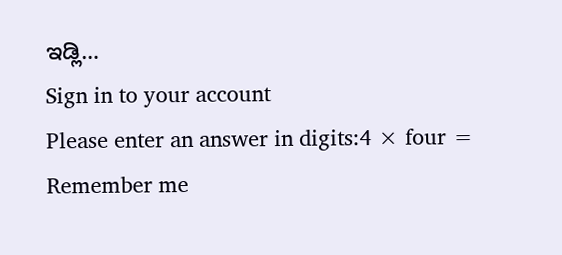ಇಡ್ಲಿ…
Sign in to your account
Please enter an answer in digits:4 × four =
Remember me